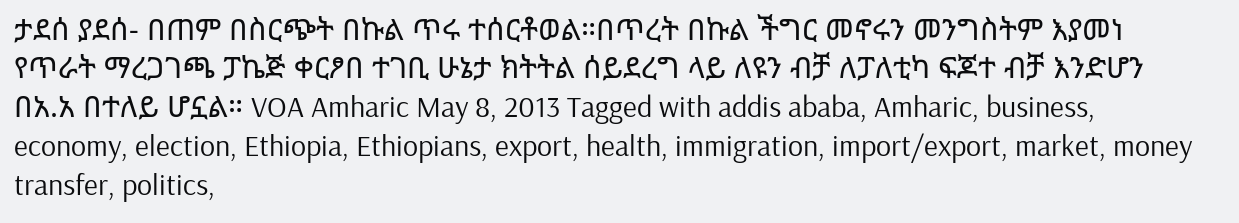ታደሰ ያደሰ- በጠም በስርጭት በኩል ጥሩ ተሰርቶወል።በጥረት በኩል ችግር መኖሩን መንግስትም እያመነ የጥራት ማረጋገጫ ፓኬጅ ቀርፆበ ተገቢ ሁኔታ ክትትል ሰይደረግ ላይ ለዩን ብቻ ለፓለቲካ ፍጆተ ብቻ እንድሆን በአ.አ በተለይ ሆኗል። VOA Amharic May 8, 2013 Tagged with addis ababa, Amharic, business, economy, election, Ethiopia, Ethiopians, export, health, immigration, import/export, market, money transfer, politics,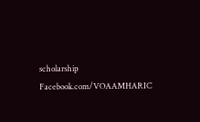scholarship Facebook.com/VOAAMHARIC